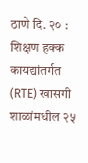ठाणे दि. २० : शिक्षण हक्क कायद्यांतर्गत (RTE) खासगी शाळांमधील २५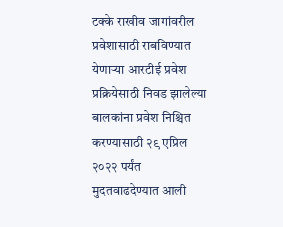टक्के राखीव जागांवरील प्रवेशासाठी राबविण्यात येणाऱ्या आरटीई प्रवेश प्रक्रियेसाठी निवड झालेल्या बालकांना प्रवेश निश्चित करण्यासाठी २९ एप्रिल २०२२ पर्यंत मुदतवाढदेण्यात आली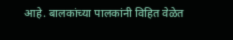आहे. बालकांच्या पालकांनी विहित वेळेत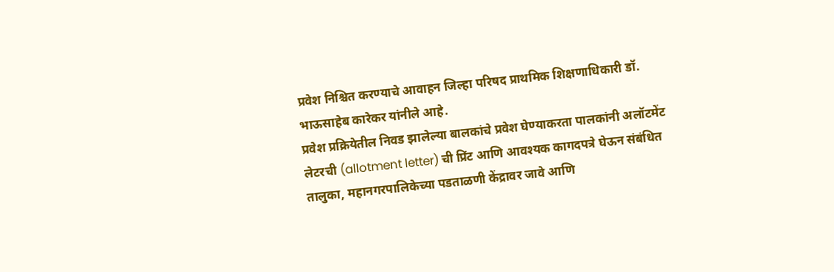प्रवेश निश्चित करण्याचे आवाहन जिल्हा परिषद प्राथमिक शिक्षणाधिकारी डॉ. भाऊसाहेब कारेकर यांनीले आहे.
प्रवेश प्रक्रियेतील निवड झालेल्या बालकांचे प्रवेश घेण्याकरता पालकांनी अलॉटमेंट लेटरची (allotment letter) ची प्रिंट आणि आवश्यक कागदपत्रे घेऊन संबंधित तालुका, महानगरपालिकेच्या पडताळणी केंद्रावर जावे आणि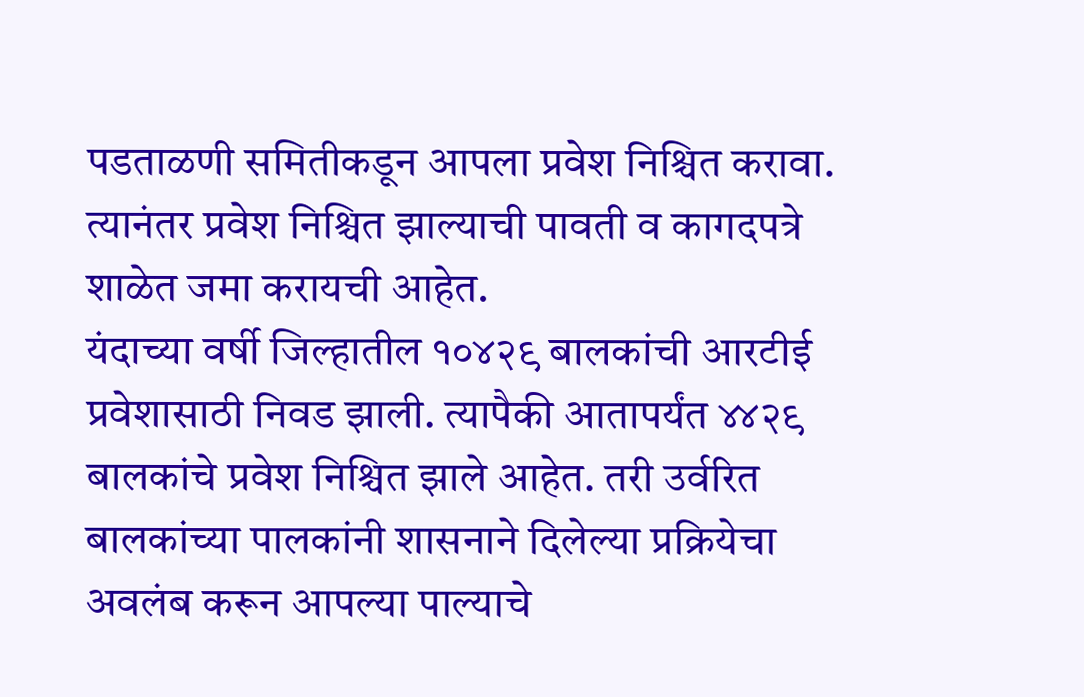पडताळणी समितीकडून आपला प्रवेश निश्चित करावा. त्यानंतर प्रवेश निश्चित झाल्याची पावती व कागदपत्रे शाळेत जमा करायची आहेत.
यंदाच्या वर्षी जिल्हातील १०४२९ बालकांची आरटीई प्रवेशासाठी निवड झाली. त्यापैकी आतापर्यंत ४४२९ बालकांचे प्रवेश निश्चित झाले आहेत. तरी उर्वरित बालकांच्या पालकांनी शासनाने दिलेल्या प्रक्रियेचा अवलंब करून आपल्या पाल्याचे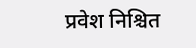प्रवेश निश्चित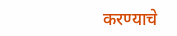करण्याचे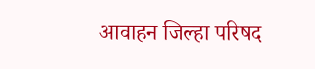आवाहन जिल्हा परिषद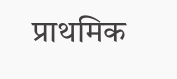प्राथमिक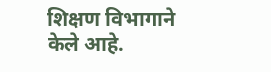शिक्षण विभागाने केले आहे.